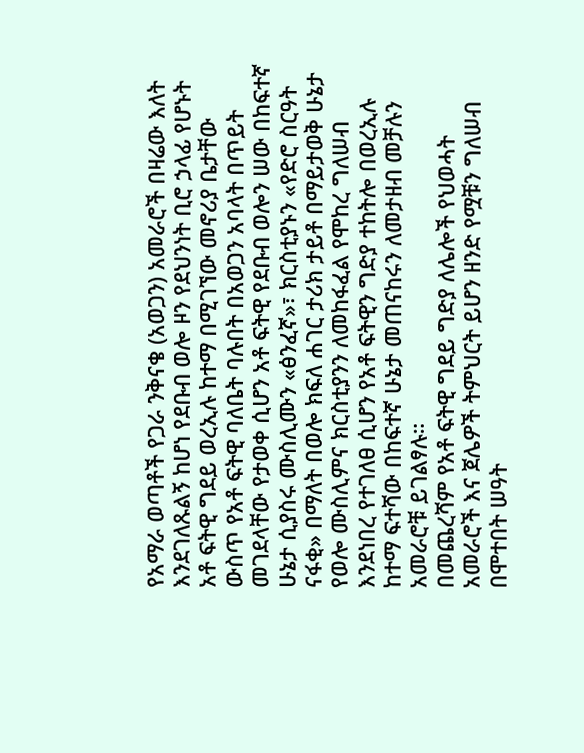የአማራ ወጣቶች የጋራ ንቅናቄ (አወጋን) አመራሮች በዛሬው እለት እንደገለጹልኝ ከሆነ የደቡብ ወሎ ዞን የደህንነት ቢሮ ኃላፊ የሆኑት አቶ ፍትዊ ግደይ ወረኢሉ ከተማ በሚገኘው መኖሪያ ቤታቸው ውስጥ የአቶ ፍትዊ ባለቤት ባሉበት በአወጋን አባላት በጥይት መገደላቸው የታወቀ ሲሆን አቶ ፍትዊ የደቡብ ወሎን ሠው በከፍተኛ ሁኔታ ሲያስሩ ሙስሊሙን «ፅንፈኛ»፣ ክርስቲያኑን «የድሮ ስርዓት ናፋቂ» በማለት በወሎ ክፍለ ሐገር ታሪክ ታይቶ በማይታወቅ ሁኔታ የወሎ ሙስሊምና ክርስቲያንን ለመከፋፈል የሞከረ ግለሠብ እንደነበረ የተገለፀ ሲሆን የአቶ ፍትዊን ግድያ ተከትሎ በወረኢሉ ከተማ ፍተሻው በከፍተኛ ሁኔታ መጠናከሩን ለመታዘብ መቻሉን አመራሮቹ ይገልፃሉ።
በመጨረሻም የአቶ ፍትዊ ግደይ ግድያ ለሌሎች የህወሓት አመራሮች እና ጀሌዎች ትምህርት ይሆን ዘንድ የሟቹን ግለሠብ በሞተበት ሠዓት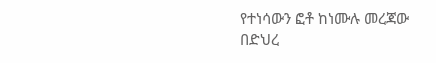የተነሳውን ፎቶ ከነሙሉ መረጃው በድህረ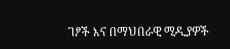ገፆች እና በማህበራዊ ሚዲያዎች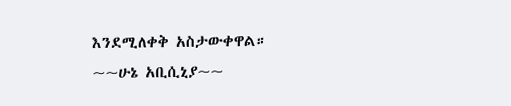እንደሚለቀቅ አስታውቀዋል።
~~ሁኔ አቢሲኒያ~~